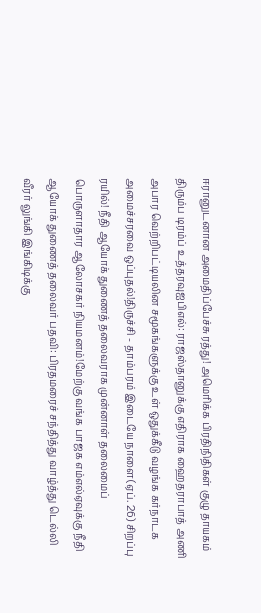ஈரானுடனான அமைதிப்பேச்சு ரத்து! அமெரிக்க பிரதிநிதிகள் குழு தாயகம் திரும்ப டிரம்ப் உத்தரவுஐபிஎல்: ராஜஸ்தானுக்கு எதிராக ஹைதராபாத் அணி அபார வெற்றிபட்டியலின சமூகங்களுக்கு உள் ஒதுக்கீடு வழங்க கர்நாடக அமைச்சரவை ஒப்புதல்!திருச்சி - தாம்பரம் இடையே நாளை(ஏப். 26) சிறப்பு ரயில்! நீதி ஆயோக் துணைத் தலைவராக முன்னாள் தலைமைப் பொருளாதார ஆலோசகர் நியமனம்!மேற்கு வங்க பாஜக எம்எல்ஏவுக்கு நீதி ஆயோக் துணைத் தலைவர் பதவி: பிரதமரைச் சந்தித்து வாழ்த்து டெல்லி வீரர் லுங்கி இங்கிடிக்கு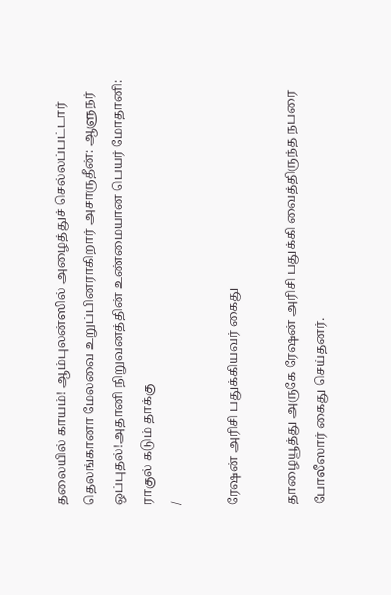தலையில் காயம்! ஆம்புலன்ஸில் அழைத்துச் செல்லப்பட்டார் தெலங்கானா மேலவை உறுப்பினராகிறார் அசாருதீன்: ஆளுநர் ஒப்புதல்!அதானி நிறுவனத்தின் உண்மையான பெயர் மோதானி: ராகுல் கடும் தாக்கு
/

ரேஷன் அரிசி பதுக்கியவர் கைது

தாழையூத்து அருகே ரேஷன் அரிசி பதுக்கி வைத்திருந்த நபரை போலீஸார் கைது செய்தனர்.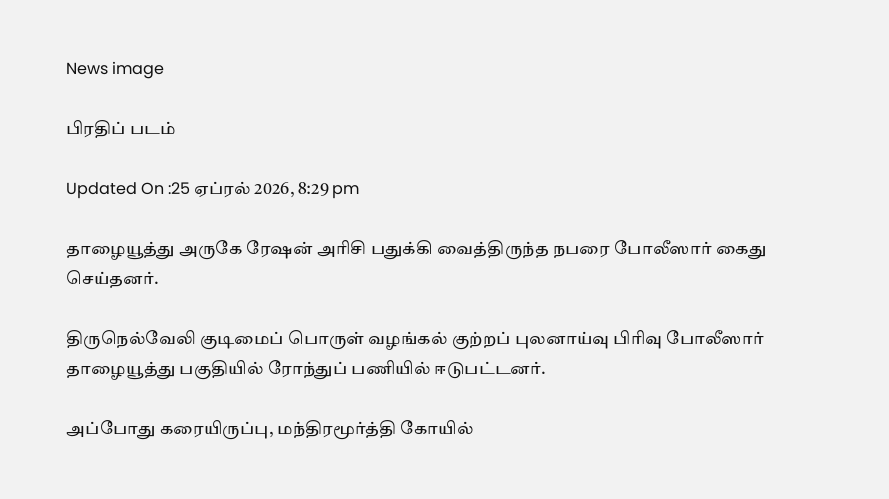News image

பிரதிப் படம்

Updated On :25 ஏப்ரல் 2026, 8:29 pm

தாழையூத்து அருகே ரேஷன் அரிசி பதுக்கி வைத்திருந்த நபரை போலீஸார் கைது செய்தனர்.

திருநெல்வேலி குடிமைப் பொருள் வழங்கல் குற்றப் புலனாய்வு பிரிவு போலீஸார் தாழையூத்து பகுதியில் ரோந்துப் பணியில் ஈடுபட்டனர்.

அப்போது கரையிருப்பு, மந்திரமூர்த்தி கோயில்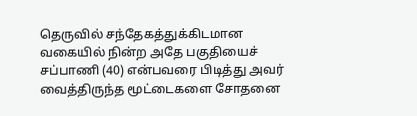தெருவில் சந்தேகத்துக்கிடமான வகையில் நின்ற அதே பகுதியைச் சப்பாணி (40) என்பவரை பிடித்து அவர் வைத்திருந்த மூட்டைகளை சோதனை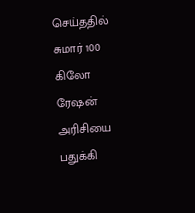செய்ததில் சுமார் 100 கிலோ ரேஷன் அரிசியை பதுக்கி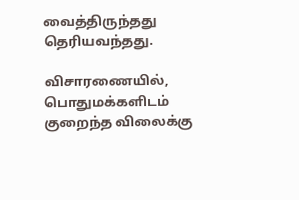வைத்திருந்தது தெரியவந்தது.

விசாரணையில், பொதுமக்களிடம் குறைந்த விலைக்கு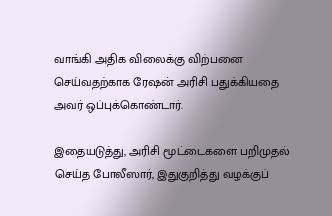வாங்கி அதிக விலைக்கு விற்பனை செய்வதற்காக ரேஷன் அரிசி பதுக்கியதை அவர் ஒப்புக்கொண்டார்.

இதையடுத்து, அரிசி மூட்டைகளை பறிமுதல் செய்த போலீஸார், இதுகுறித்து வழக்குப்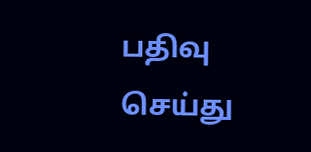பதிவு செய்து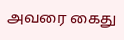அவரை கைது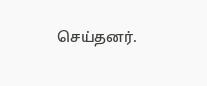செய்தனர்.